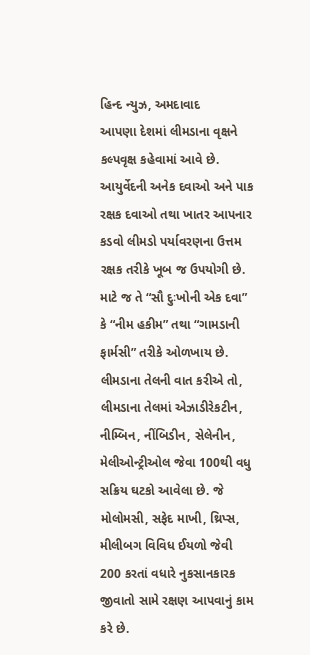હિન્દ ન્યુઝ, અમદાવાદ
આપણા દેશમાં લીમડાના વૃક્ષને કલ્પવૃક્ષ કહેવામાં આવે છે. આયુર્વેદની અનેક દવાઓ અને પાક રક્ષક દવાઓ તથા ખાતર આપનાર કડવો લીમડો પર્યાવરણના ઉત્તમ રક્ષક તરીકે ખૂબ જ ઉપયોગી છે. માટે જ તે “સૌ દુઃખોની એક દવા” કે “નીમ હકીમ” તથા “ગામડાની ફાર્મસી” તરીકે ઓળખાય છે.
લીમડાના તેલની વાત કરીએ તો, લીમડાના તેલમાં એઝાડીરેકટીન, નીમ્બિન, નીંબિડીન, સેલેનીન, મેલીઓન્ટ્રીઓલ જેવા 100થી વધુ સક્રિય ઘટકો આવેલા છે. જે મોલોમસી, સફેદ માખી, થ્રિપ્સ, મીલીબગ વિવિધ ઈયળો જેવી 200 કરતાં વધારે નુકસાનકારક જીવાતો સામે રક્ષણ આપવાનું કામ કરે છે.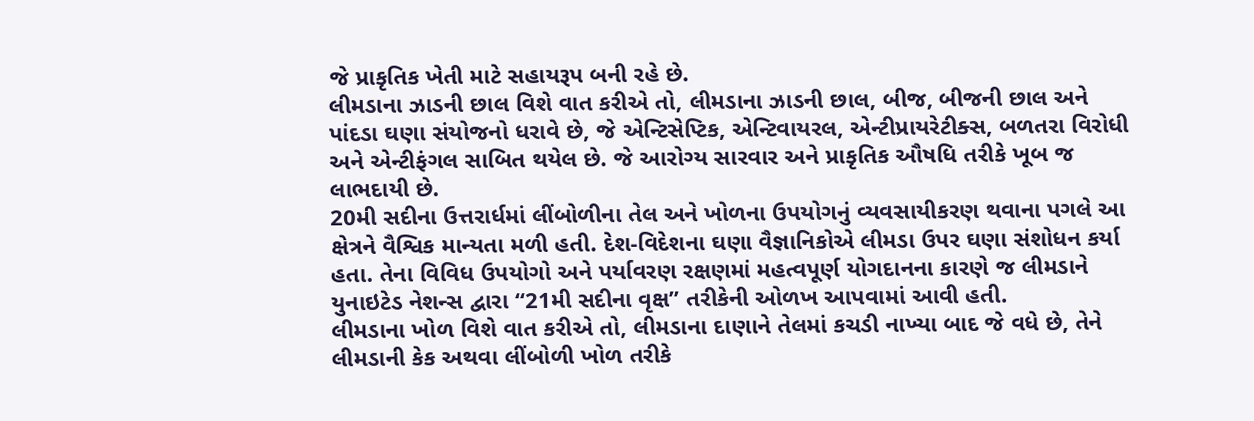જે પ્રાકૃતિક ખેતી માટે સહાયરૂપ બની રહે છે.
લીમડાના ઝાડની છાલ વિશે વાત કરીએ તો, લીમડાના ઝાડની છાલ, બીજ, બીજની છાલ અને પાંદડા ઘણા સંયોજનો ધરાવે છે, જે એન્ટિસેપ્ટિક, એન્ટિવાયરલ, એન્ટીપ્રાયરેટીક્સ, બળતરા વિરોધી અને એન્ટીફંગલ સાબિત થયેલ છે. જે આરોગ્ય સારવાર અને પ્રાકૃતિક ઔષધિ તરીકે ખૂબ જ લાભદાયી છે.
20મી સદીના ઉત્તરાર્ધમાં લીંબોળીના તેલ અને ખોળના ઉપયોગનું વ્યવસાયીકરણ થવાના પગલે આ ક્ષેત્રને વૈશ્વિક માન્યતા મળી હતી. દેશ-વિદેશના ઘણા વૈજ્ઞાનિકોએ લીમડા ઉપર ઘણા સંશોધન કર્યા હતા. તેના વિવિધ ઉપયોગો અને પર્યાવરણ રક્ષણમાં મહત્વપૂર્ણ યોગદાનના કારણે જ લીમડાને યુનાઇટેડ નેશન્સ દ્વારા “21મી સદીના વૃક્ષ” તરીકેની ઓળખ આપવામાં આવી હતી.
લીમડાના ખોળ વિશે વાત કરીએ તો, લીમડાના દાણાને તેલમાં કચડી નાખ્યા બાદ જે વધે છે, તેને લીમડાની કેક અથવા લીંબોળી ખોળ તરીકે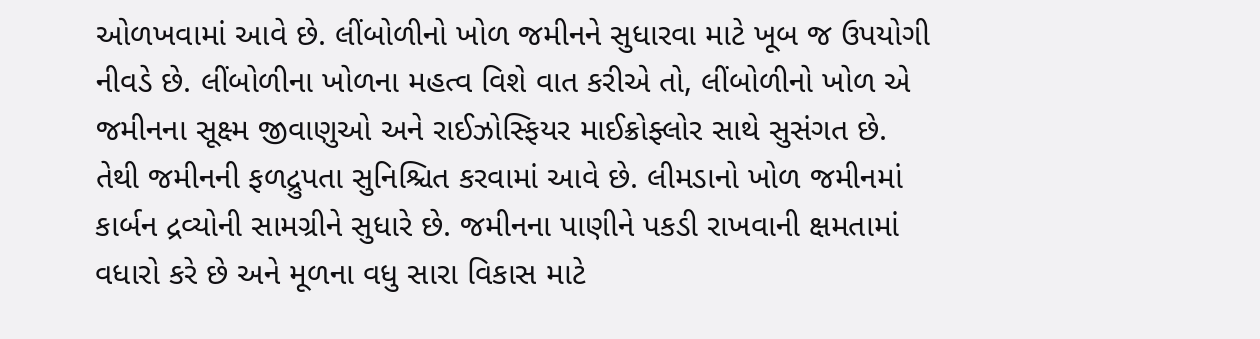ઓળખવામાં આવે છે. લીંબોળીનો ખોળ જમીનને સુધારવા માટે ખૂબ જ ઉપયોગી નીવડે છે. લીંબોળીના ખોળના મહત્વ વિશે વાત કરીએ તો, લીંબોળીનો ખોળ એ જમીનના સૂક્ષ્મ જીવાણુઓ અને રાઈઝોસ્ફિયર માઈક્રોફ્લોર સાથે સુસંગત છે. તેથી જમીનની ફળદ્રુપતા સુનિશ્ચિત કરવામાં આવે છે. લીમડાનો ખોળ જમીનમાં કાર્બન દ્રવ્યોની સામગ્રીને સુધારે છે. જમીનના પાણીને પકડી રાખવાની ક્ષમતામાં વધારો કરે છે અને મૂળના વધુ સારા વિકાસ માટે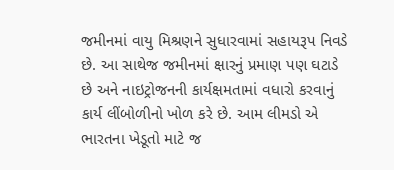જમીનમાં વાયુ મિશ્રણને સુધારવામાં સહાયરૂપ નિવડે છે. આ સાથેજ જમીનમાં ક્ષારનું પ્રમાણ પણ ઘટાડે છે અને નાઇટ્રોજનની કાર્યક્ષમતામાં વધારો કરવાનું કાર્ય લીંબોળીનો ખોળ કરે છે. આમ લીમડો એ ભારતના ખેડૂતો માટે જ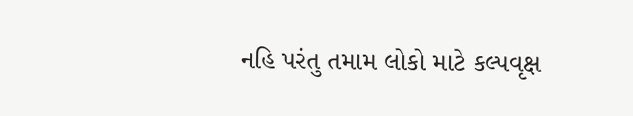નહિ પરંતુ તમામ લોકો માટે કલ્પવૃક્ષ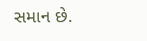સમાન છે.